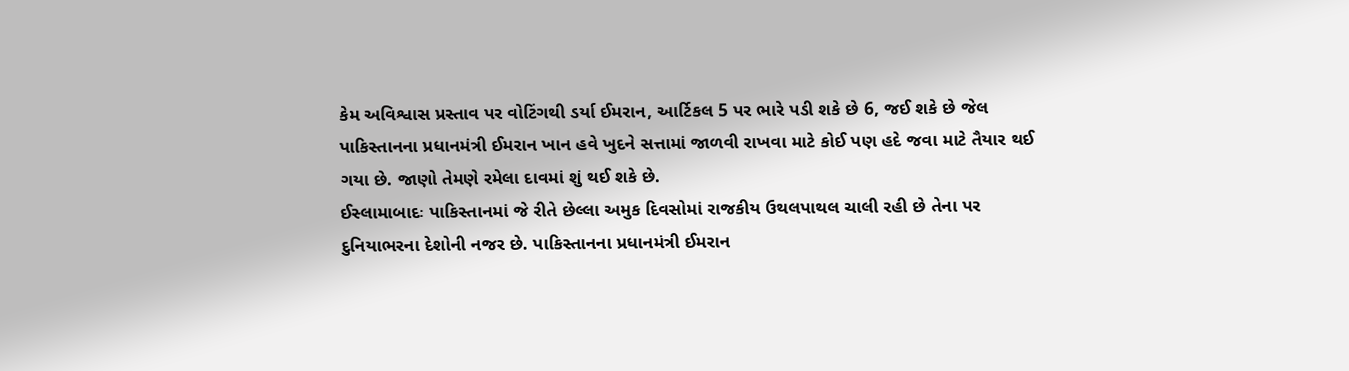કેમ અવિશ્વાસ પ્રસ્તાવ પર વોટિંગથી ડર્યા ઈમરાન, આર્ટિકલ 5 પર ભારે પડી શકે છે 6, જઈ શકે છે જેલ
પાકિસ્તાનના પ્રધાનમંત્રી ઈમરાન ખાન હવે ખુદને સત્તામાં જાળવી રાખવા માટે કોઈ પણ હદે જવા માટે તૈયાર થઈ ગયા છે. જાણો તેમણે રમેલા દાવમાં શું થઈ શકે છે.
ઈસ્લામાબાદઃ પાકિસ્તાનમાં જે રીતે છેલ્લા અમુક દિવસોમાં રાજકીય ઉથલપાથલ ચાલી રહી છે તેના પર દુનિયાભરના દેશોની નજર છે. પાકિસ્તાનના પ્રધાનમંત્રી ઈમરાન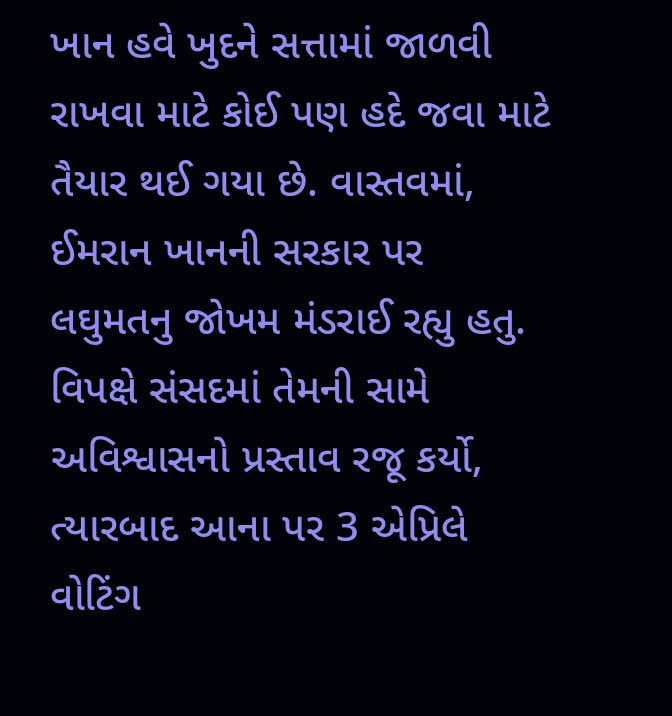ખાન હવે ખુદને સત્તામાં જાળવી રાખવા માટે કોઈ પણ હદે જવા માટે તૈયાર થઈ ગયા છે. વાસ્તવમાં, ઈમરાન ખાનની સરકાર પર લઘુમતનુ જોખમ મંડરાઈ રહ્યુ હતુ. વિપક્ષે સંસદમાં તેમની સામે અવિશ્વાસનો પ્રસ્તાવ રજૂ કર્યો, ત્યારબાદ આના પર 3 એપ્રિલે વોટિંગ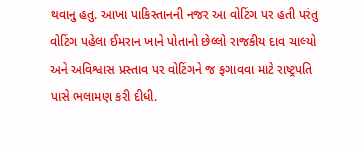થવાનુ હતુ. આખા પાકિસ્તાનની નજર આ વોટિંગ પર હતી પરંતુ વોટિંગ પહેલા ઈમરાન ખાને પોતાનો છેલ્લો રાજકીય દાવ ચાલ્યો અને અવિશ્વાસ પ્રસ્તાવ પર વોટિંગને જ ફગાવવા માટે રાષ્ટ્રપતિ પાસે ભલામણ કરી દીધી.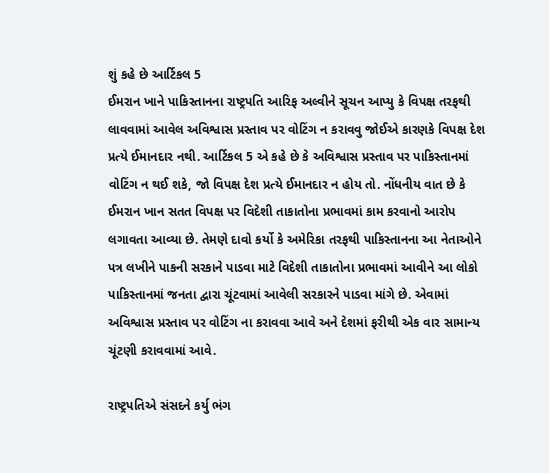શું કહે છે આર્ટિકલ 5
ઈમરાન ખાને પાકિસ્તાનના રાષ્ટ્રપતિ આરિફ અલ્વીને સૂચન આપ્યુ કે વિપક્ષ તરફથી લાવવામાં આવેલ અવિશ્વાસ પ્રસ્તાવ પર વોટિંગ ન કરાવવુ જોઈએ કારણકે વિપક્ષ દેશ પ્રત્યે ઈમાનદાર નથી. આર્ટિકલ 5 એ કહે છે કે અવિશ્વાસ પ્રસ્તાવ પર પાકિસ્તાનમાં વોટિંગ ન થઈ શકે, જો વિપક્ષ દેશ પ્રત્યે ઈમાનદાર ન હોય તો. નોંધનીય વાત છે કે ઈમરાન ખાન સતત વિપક્ષ પર વિદેશી તાકાતોના પ્રભાવમાં કામ કરવાનો આરોપ લગાવતા આવ્યા છે. તેમણે દાવો કર્યો કે અમેરિકા તરફથી પાકિસ્તાનના આ નેતાઓને પત્ર લખીને પાકની સરકાને પાડવા માટે વિદેશી તાકાતોના પ્રભાવમાં આવીને આ લોકો પાકિસ્તાનમાં જનતા દ્વારા ચૂંટવામાં આવેલી સરકારને પાડવા માંગે છે. એવામાં અવિશ્વાસ પ્રસ્તાવ પર વોટિંગ ના કરાવવા આવે અને દેશમાં ફરીથી એક વાર સામાન્ય ચૂંટણી કરાવવામાં આવે.

રાષ્ટ્રપતિએ સંસદને કર્યુ ભંગ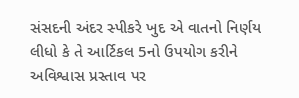સંસદની અંદર સ્પીકરે ખુદ એ વાતનો નિર્ણય લીધો કે તે આર્ટિકલ 5નો ઉપયોગ કરીને અવિશ્વાસ પ્રસ્તાવ પર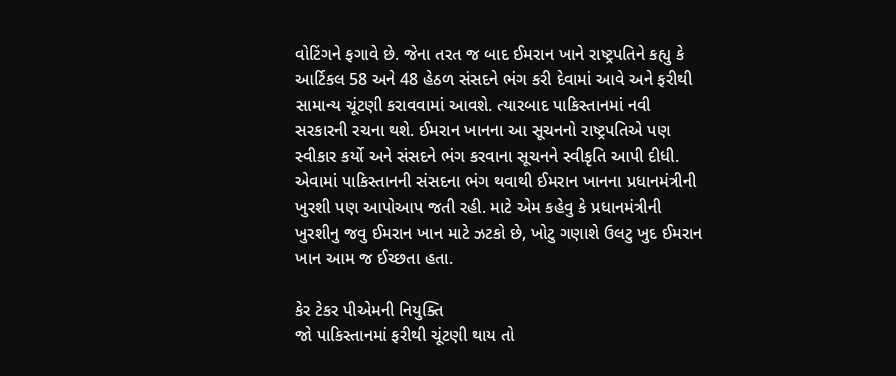વોટિંગને ફગાવે છે. જેના તરત જ બાદ ઈમરાન ખાને રાષ્ટ્રપતિને કહ્યુ કે આર્ટિકલ 58 અને 48 હેઠળ સંસદને ભંગ કરી દેવામાં આવે અને ફરીથી સામાન્ય ચૂંટણી કરાવવામાં આવશે. ત્યારબાદ પાકિસ્તાનમાં નવી સરકારની રચના થશે. ઈમરાન ખાનના આ સૂચનનો રાષ્ટ્રપતિએ પણ સ્વીકાર કર્યો અને સંસદને ભંગ કરવાના સૂચનને સ્વીકૃતિ આપી દીધી. એવામાં પાકિસ્તાનની સંસદના ભંગ થવાથી ઈમરાન ખાનના પ્રધાનમંત્રીની ખુરશી પણ આપોઆપ જતી રહી. માટે એમ કહેવુ કે પ્રધાનમંત્રીની ખુરશીનુ જવુ ઈમરાન ખાન માટે ઝટકો છે, ખોટુ ગણાશે ઉલટુ ખુદ ઈમરાન ખાન આમ જ ઈચ્છતા હતા.

કેર ટેકર પીએમની નિયુક્તિ
જો પાકિસ્તાનમાં ફરીથી ચૂંટણી થાય તો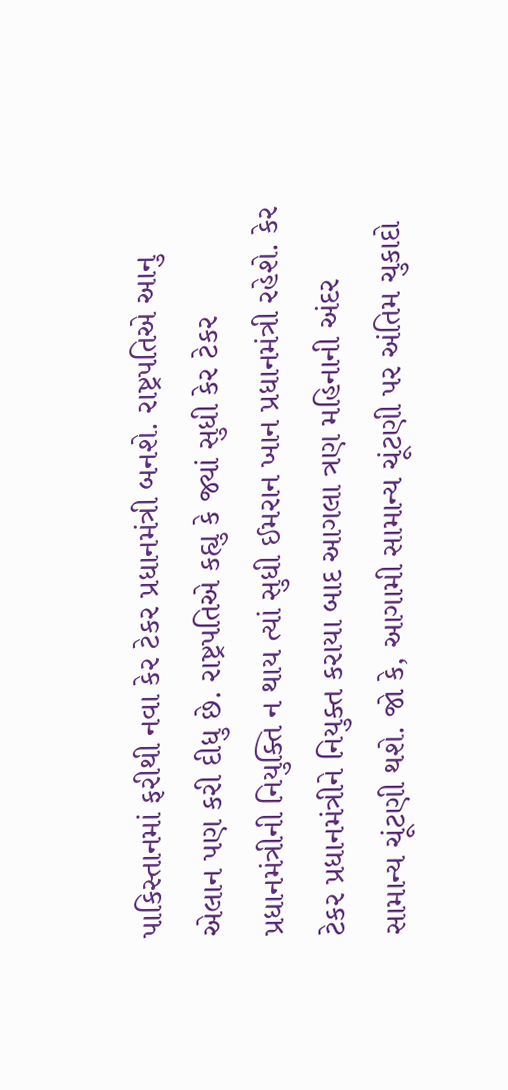પાકિસ્તાનમાં ફરીથી નવા કેર ટેકર પ્રધાનમંત્રી બનશે. રાષ્ટ્રપતિએ આનુ એલાન પણ કરી દીધુ છે. રાષ્ટ્રપતિએ કહ્યુ કે જ્યાં સુધી કેર ટેકર પ્રધાનમંત્રીની નિયુક્તિ ન થાય ત્યાં સુધી ઈમરાન ખાન પ્રધાનમંત્રી રહેશે. કેર ટેકર પ્રધાનમંત્રીને નિયુક્ત કરાયા બાદ આગલા ત્રણ મહિનાની અંદર સામાન્ય ચૂંટણી થશે. જો કે, આગામી સામાન્ય ચૂંટણી પર અંતિમ ચુકાદો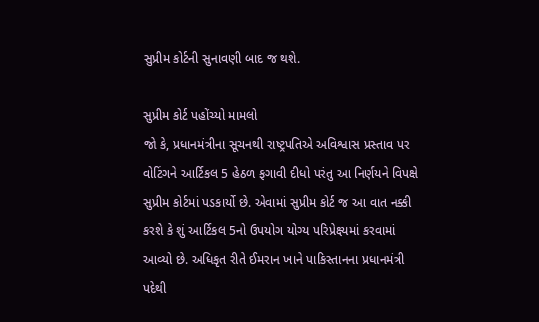સુપ્રીમ કોર્ટની સુનાવણી બાદ જ થશે.

સુપ્રીમ કોર્ટ પહોંચ્યો મામલો
જો કે, પ્રધાનમંત્રીના સૂચનથી રાષ્ટ્રપતિએ અવિશ્વાસ પ્રસ્તાવ પર વોટિંગને આર્ટિકલ 5 હેઠળ ફગાવી દીધો પરંતુ આ નિર્ણયને વિપક્ષે સુપ્રીમ કોર્ટમાં પડકાર્યો છે. એવામાં સુપ્રીમ કોર્ટ જ આ વાત નક્કી કરશે કે શું આર્ટિકલ 5નો ઉપયોગ યોગ્ય પરિપ્રેક્ષ્યમાં કરવામાં આવ્યો છે. અધિકૃત રીતે ઈમરાન ખાને પાકિસ્તાનના પ્રધાનમંત્રી પદેથી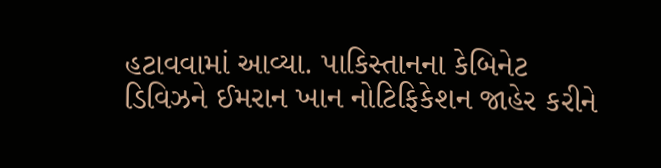હટાવવામાં આવ્યા. પાકિસ્તાનના કેબિનેટ ડિવિઝને ઈમરાન ખાન નોટિફિકેશન જાહેર કરીને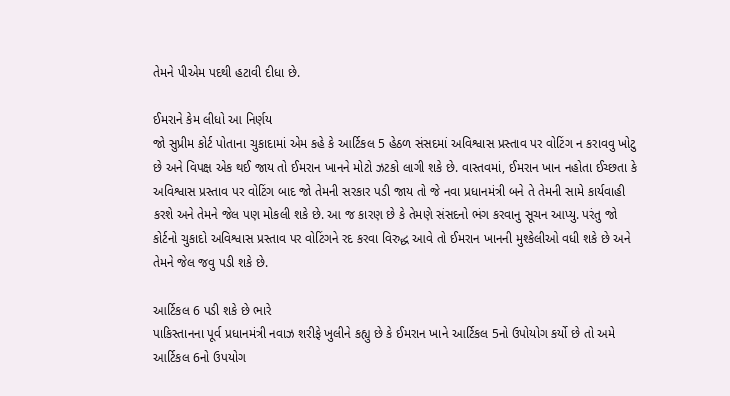તેમને પીએમ પદથી હટાવી દીધા છે.

ઈમરાને કેમ લીધો આ નિર્ણય
જો સુપ્રીમ કોર્ટ પોતાના ચુકાદામાં એમ કહે કે આર્ટિકલ 5 હેઠળ સંસદમાં અવિશ્વાસ પ્રસ્તાવ પર વોટિંગ ન કરાવવુ ખોટુ છે અને વિપક્ષ એક થઈ જાય તો ઈમરાન ખાનને મોટો ઝટકો લાગી શકે છે. વાસ્તવમાં, ઈમરાન ખાન નહોતા ઈચ્છતા કે અવિશ્વાસ પ્રસ્તાવ પર વોટિંગ બાદ જો તેમની સરકાર પડી જાય તો જે નવા પ્રધાનમંત્રી બને તે તેમની સામે કાર્યવાહી કરશે અને તેમને જેલ પણ મોકલી શકે છે. આ જ કારણ છે કે તેમણે સંસદનો ભંગ કરવાનુ સૂચન આપ્યુ. પરંતુ જો કોર્ટનો ચુકાદો અવિશ્વાસ પ્રસ્તાવ પર વોટિંગને રદ કરવા વિરુદ્ધ આવે તો ઈમરાન ખાનની મુશ્કેલીઓ વધી શકે છે અને તેમને જેલ જવુ પડી શકે છે.

આર્ટિકલ 6 પડી શકે છે ભારે
પાકિસ્તાનના પૂર્વ પ્રધાનમંત્રી નવાઝ શરીફે ખુલીને કહ્યુ છે કે ઈમરાન ખાને આર્ટિકલ 5નો ઉપોયોગ કર્યો છે તો અમે આર્ટિકલ 6નો ઉપયોગ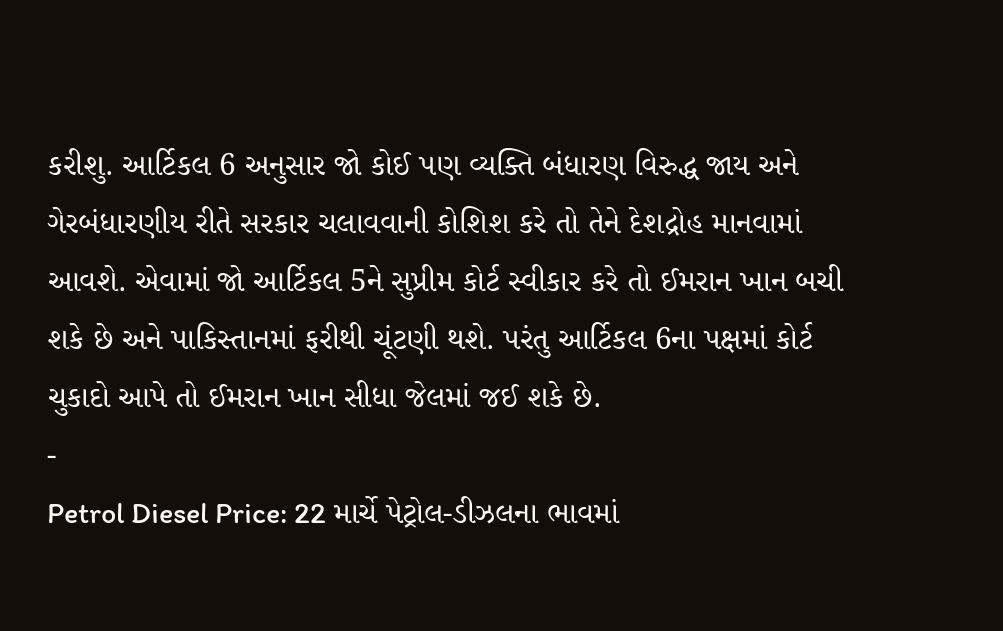કરીશુ. આર્ટિકલ 6 અનુસાર જો કોઈ પણ વ્યક્તિ બંધારણ વિરુદ્ધ જાય અને ગેરબંધારણીય રીતે સરકાર ચલાવવાની કોશિશ કરે તો તેને દેશદ્રોહ માનવામાં આવશે. એવામાં જો આર્ટિકલ 5ને સુપ્રીમ કોર્ટ સ્વીકાર કરે તો ઈમરાન ખાન બચી શકે છે અને પાકિસ્તાનમાં ફરીથી ચૂંટણી થશે. પરંતુ આર્ટિકલ 6ના પક્ષમાં કોર્ટ ચુકાદો આપે તો ઈમરાન ખાન સીધા જેલમાં જઈ શકે છે.
-
Petrol Diesel Price: 22 માર્ચે પેટ્રોલ-ડીઝલના ભાવમાં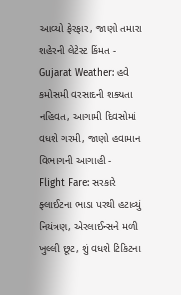આવ્યો ફેરફાર, જાણો તમારા શહેરની લેટેસ્ટ કિંમત -
Gujarat Weather: હવે કમોસમી વરસાદની શક્યતા નહિવત, આગામી દિવસોમાં વધશે ગરમી, જાણો હવામાન વિભાગની આગાહી -
Flight Fare: સરકારે ફ્લાઈટના ભાડા પરથી હટાવ્યું નિયંત્રણ, એરલાઈન્સને મળી ખુલ્લી છૂટ, શું વધશે ટિકિટના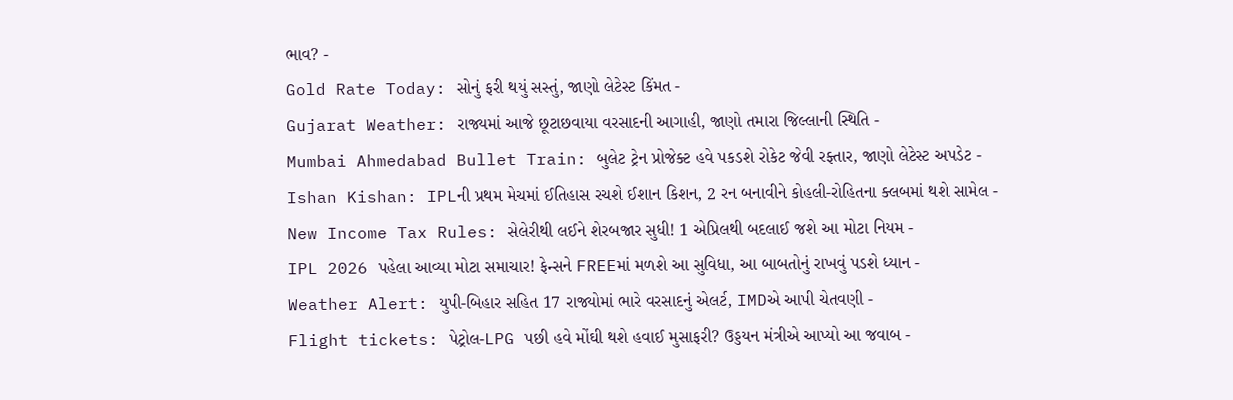ભાવ? -
Gold Rate Today: સોનું ફરી થયું સસ્તું, જાણો લેટેસ્ટ કિંમત -
Gujarat Weather: રાજ્યમાં આજે છૂટાછવાયા વરસાદની આગાહી, જાણો તમારા જિલ્લાની સ્થિતિ -
Mumbai Ahmedabad Bullet Train: બુલેટ ટ્રેન પ્રોજેક્ટ હવે પકડશે રોકેટ જેવી રફ્તાર, જાણો લેટેસ્ટ અપડેટ -
Ishan Kishan: IPLની પ્રથમ મેચમાં ઈતિહાસ રચશે ઈશાન કિશન, 2 રન બનાવીને કોહલી-રોહિતના ક્લબમાં થશે સામેલ -
New Income Tax Rules: સેલેરીથી લઈને શેરબજાર સુધી! 1 એપ્રિલથી બદલાઈ જશે આ મોટા નિયમ -
IPL 2026 પહેલા આવ્યા મોટા સમાચાર! ફેન્સને FREEમાં મળશે આ સુવિધા, આ બાબતોનું રાખવું પડશે ધ્યાન -
Weather Alert: યુપી-બિહાર સહિત 17 રાજ્યોમાં ભારે વરસાદનું એલર્ટ, IMDએ આપી ચેતવણી -
Flight tickets: પેટ્રોલ-LPG પછી હવે મોંઘી થશે હવાઈ મુસાફરી? ઉડ્ડયન મંત્રીએ આપ્યો આ જવાબ -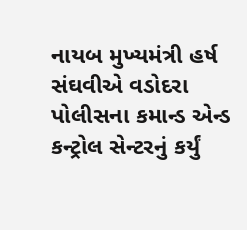નાયબ મુખ્યમંત્રી હર્ષ સંઘવીએ વડોદરા પોલીસના કમાન્ડ એન્ડ કન્ટ્રોલ સેન્ટરનું કર્યું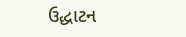ઉદ્ધાટન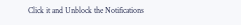Click it and Unblock the Notifications